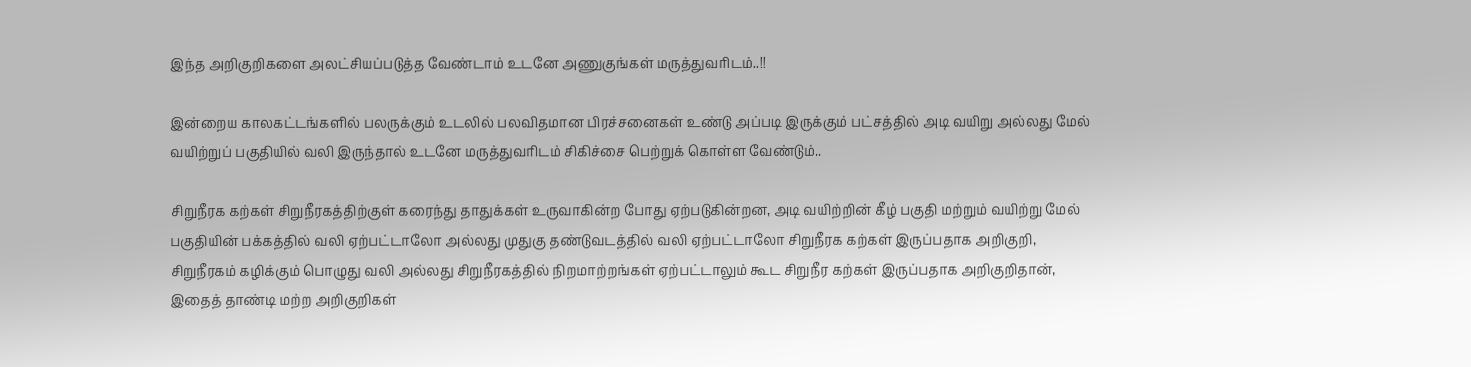இந்த அறிகுறிகளை அலட்சியப்படுத்த வேண்டாம் உடனே அணுகுங்கள் மருத்துவரிடம்..!!

இன்றைய காலகட்டங்களில் பலருக்கும் உடலில் பலவிதமான பிரச்சனைகள் உண்டு அப்படி இருக்கும் பட்சத்தில் அடி வயிறு அல்லது மேல் வயிற்றுப் பகுதியில் வலி இருந்தால் உடனே மருத்துவரிடம் சிகிச்சை பெற்றுக் கொள்ள வேண்டும்..

சிறுநீரக கற்கள் சிறுநீரகத்திற்குள் கரைந்து தாதுக்கள் உருவாகின்ற போது ஏற்படுகின்றன, அடி வயிற்றின் கீழ் பகுதி மற்றும் வயிற்று மேல் பகுதியின் பக்கத்தில் வலி ஏற்பட்டாலோ அல்லது முதுகு தண்டுவடத்தில் வலி ஏற்பட்டாலோ சிறுநீரக கற்கள் இருப்பதாக அறிகுறி, சிறுநீரகம் கழிக்கும் பொழுது வலி அல்லது சிறுநீரகத்தில் நிறமாற்றங்கள் ஏற்பட்டாலும் கூட சிறுநீர கற்கள் இருப்பதாக அறிகுறிதான், இதைத் தாண்டி மற்ற அறிகுறிகள்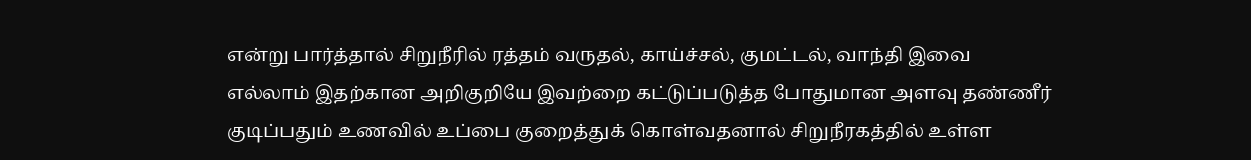என்று பார்த்தால் சிறுநீரில் ரத்தம் வருதல், காய்ச்சல், குமட்டல், வாந்தி இவை எல்லாம் இதற்கான அறிகுறியே இவற்றை கட்டுப்படுத்த போதுமான அளவு தண்ணீர் குடிப்பதும் உணவில் உப்பை குறைத்துக் கொள்வதனால் சிறுநீரகத்தில் உள்ள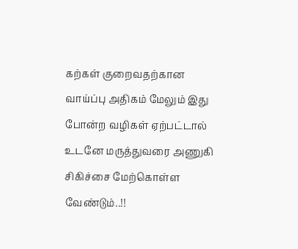கற்கள் குறைவதற்கான வாய்ப்பு அதிகம் மேலும் இது போன்ற வழிகள் ஏற்பட்டால் உடனே மருத்துவரை அணுகி சிகிச்சை மேற்கொள்ள வேண்டும்..!!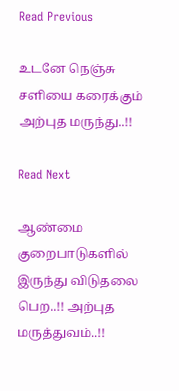Read Previous

உடனே நெஞ்சு சளியை கரைக்கும் அற்புத மருந்து..!!

Read Next

ஆண்மை குறைபாடுகளில் இருந்து விடுதலை பெற..!! அற்புத மருத்துவம்..!!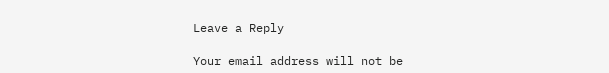Leave a Reply

Your email address will not be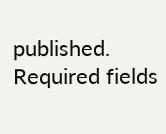published. Required fields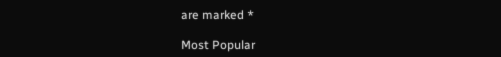are marked *

Most Popular